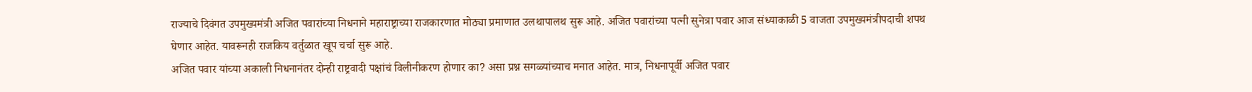राज्याचे दिवंगत उपमुख्यमंत्री अजित पवारांच्या निधनाने महाराष्ट्राच्या राजकारणात मोठ्या प्रमाणात उलथापालथ सुरू आहे. अजित पवारांच्या पत्नी सुनेत्रा पवार आज संध्याकाळी 5 वाजता उपमुख्यमंत्रीपदाची शपथ घेणार आहेत. यावरूनही राजकिय वर्तुळात खूप चर्चा सुरू आहे.
अजित पवार यांच्या अकाली निधनानंतर दोन्ही राष्ट्रवादी पक्षांचं विलीनीकरण होणार का? असा प्रश्न सगळ्यांच्याच मनात आहेत. मात्र, निधनापूर्वी अजित पवार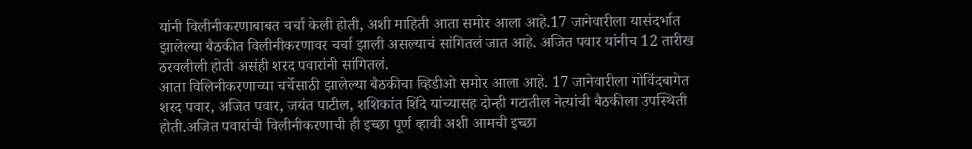यांनी विलीनीकरणाबाबत चर्चा केली होती, अशी माहिती आता समोर आला आहे.17 जानेवारीला यासंदर्भात झालेल्या बैठकीत विलीनीकरणावर चर्चा झाली असल्याचं सांगितलं जात आहे. अजित पवार यांनीच 12 तारीख ठरवलीली होती असंही शरद पवारांनी सांगितलं.
आता विलिनीकरणाच्या चर्चेसाठी झालेल्या बैठकीचा व्हिडीओ समोर आला आहे. 17 जानेवारीला गोविंदबागेत शरद पवार, अजित पवार, जयंत पाटील, शशिकांत शिंदे यांच्यासह दोन्ही गटातील नेत्यांची बैठकीला उपस्थिती होती.अजित पवारांची विलीनीकरणाची ही इच्छा पूर्ण व्हावी अशी आमची इच्छा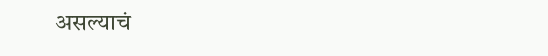असल्याचं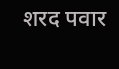शरद पवार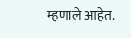म्हणाले आहेत.